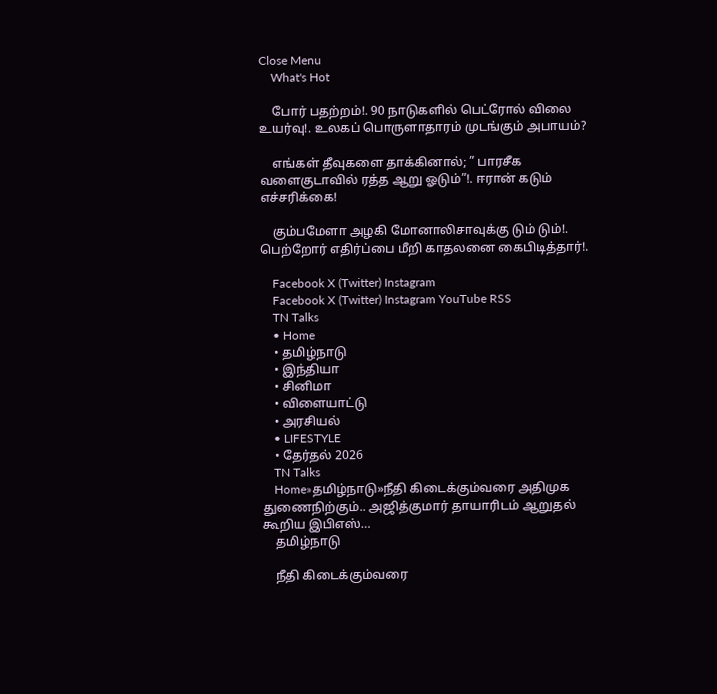Close Menu
    What's Hot

    போர் பதற்றம்!. 90 நாடுகளில் பெட்ரோல் விலை உயர்வு!. உலகப் பொருளாதாரம் முடங்கும் அபாயம்?

    எங்கள் தீவுகளை தாக்கினால்; ” பாரசீக வளைகுடாவில் ரத்த ஆறு ஓடும்”!. ஈரான் கடும் எச்சரிக்கை!

    கும்பமேளா அழகி மோனாலிசாவுக்கு டும் டும்!. பெற்றோர் எதிர்ப்பை மீறி காதலனை கைபிடித்தார்!.

    Facebook X (Twitter) Instagram
    Facebook X (Twitter) Instagram YouTube RSS
    TN Talks
    • Home
    • தமிழ்நாடு
    • இந்தியா
    • சினிமா
    • விளையாட்டு
    • அரசியல்
    • LIFESTYLE
    • தேர்தல் 2026
    TN Talks
    Home»தமிழ்நாடு»நீதி கிடைக்கும்வரை அதிமுக துணைநிற்கும்.. அஜித்குமார் தாயாரிடம் ஆறுதல் கூறிய இபிஎஸ்…
    தமிழ்நாடு

    நீதி கிடைக்கும்வரை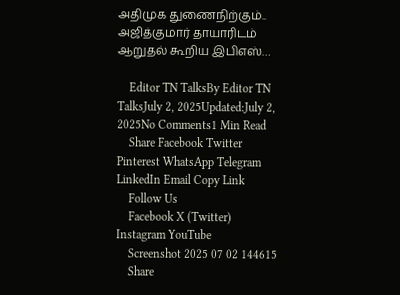அதிமுக துணைநிற்கும்.. அஜித்குமார் தாயாரிடம் ஆறுதல் கூறிய இபிஎஸ்…

    Editor TN TalksBy Editor TN TalksJuly 2, 2025Updated:July 2, 2025No Comments1 Min Read
    Share Facebook Twitter Pinterest WhatsApp Telegram LinkedIn Email Copy Link
    Follow Us
    Facebook X (Twitter) Instagram YouTube
    Screenshot 2025 07 02 144615
    Share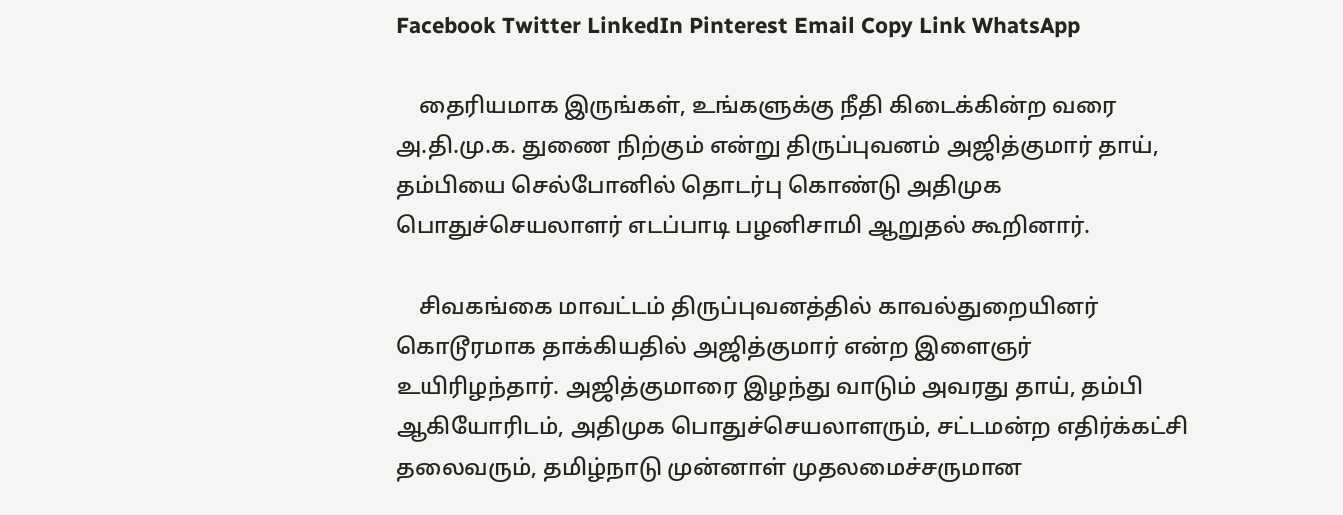Facebook Twitter LinkedIn Pinterest Email Copy Link WhatsApp

    தைரியமாக இருங்கள், உங்களுக்கு நீதி கிடைக்கின்ற வரை அ.தி.மு.க. துணை நிற்கும் என்று திருப்புவனம் அஜித்குமார் தாய், தம்பியை செல்போனில் தொடர்பு கொண்டு அதிமுக பொதுச்செயலாளர் எடப்பாடி பழனிசாமி ஆறுதல் கூறினார்.

    சிவகங்கை மாவட்டம் திருப்புவனத்தில் காவல்துறையினர் கொடூரமாக தாக்கியதில் அஜித்குமார் என்ற இளைஞர் உயிரிழந்தார். அஜித்குமாரை இழந்து வாடும் அவரது தாய், தம்பி ஆகியோரிடம், அதிமுக பொதுச்செயலாளரும், சட்டமன்ற எதிர்க்கட்சி தலைவரும், தமிழ்நாடு முன்னாள் முதலமைச்சருமான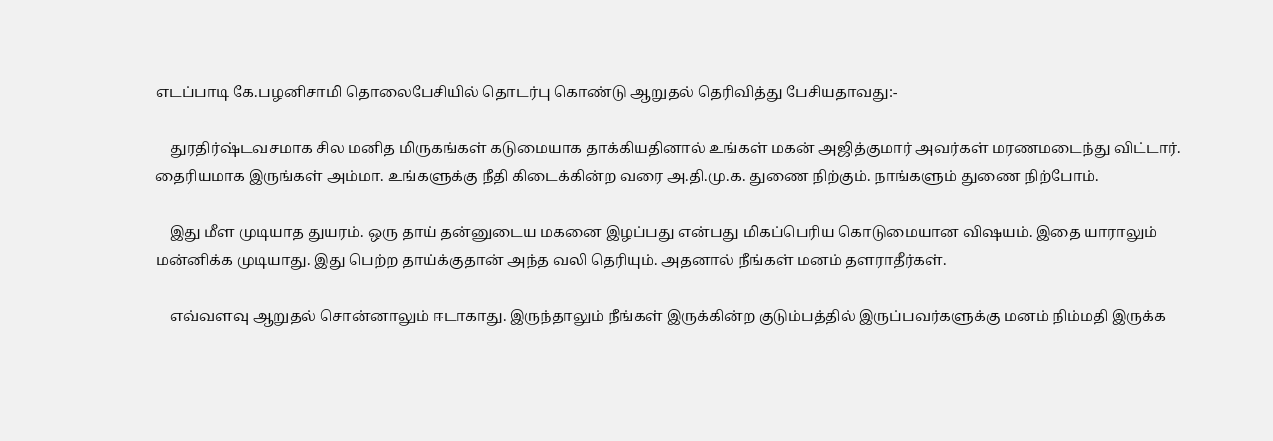எடப்பாடி கே.பழனிசாமி தொலைபேசியில் தொடர்பு கொண்டு ஆறுதல் தெரிவித்து பேசியதாவது:-

    துரதிர்ஷ்டவசமாக சில மனித மிருகங்கள் கடுமையாக தாக்கியதினால் உங்கள் மகன் அஜித்குமார் அவர்கள் மரணமடைந்து விட்டார். தைரியமாக இருங்கள் அம்மா. உங்களுக்கு நீதி கிடைக்கின்ற வரை அ.தி.மு.க. துணை நிற்கும். நாங்களும் துணை நிற்போம்.

    இது மீள முடியாத துயரம். ஒரு தாய் தன்னுடைய மகனை இழப்பது என்பது மிகப்பெரிய கொடுமையான விஷயம். இதை யாராலும் மன்னிக்க முடியாது. இது பெற்ற தாய்க்குதான் அந்த வலி தெரியும். அதனால் நீங்கள் மனம் தளராதீர்கள்.

    எவ்வளவு ஆறுதல் சொன்னாலும் ஈடாகாது. இருந்தாலும் நீங்கள் இருக்கின்ற குடும்பத்தில் இருப்பவர்களுக்கு மனம் நிம்மதி இருக்க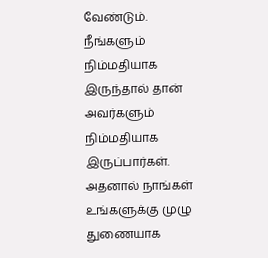வேண்டும். நீங்களும் நிம்மதியாக இருந்தால் தான் அவர்களும் நிம்மதியாக இருப்பார்கள். அதனால் நாங்கள் உங்களுக்கு முழு துணையாக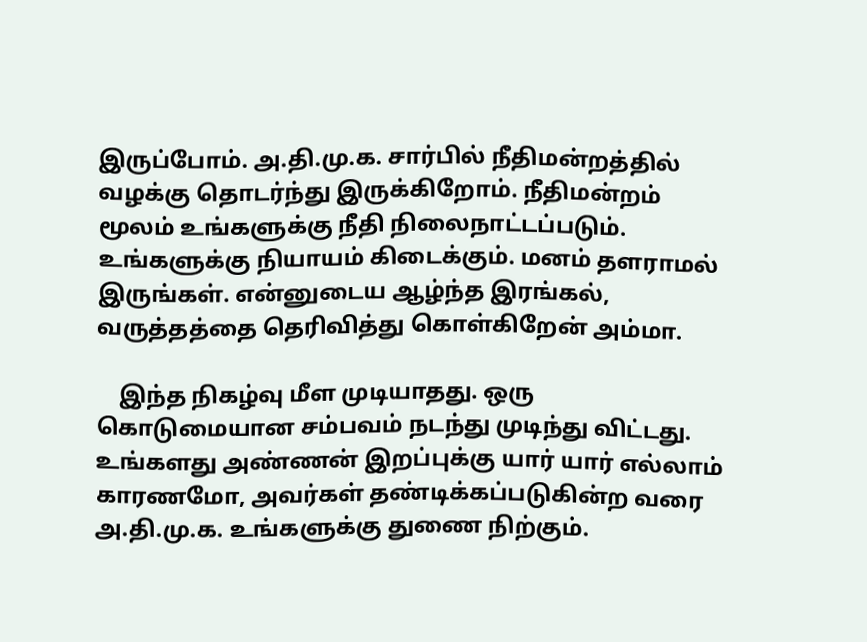இருப்போம். அ.தி.மு.க. சார்பில் நீதிமன்றத்தில் வழக்கு தொடர்ந்து இருக்கிறோம். நீதிமன்றம் மூலம் உங்களுக்கு நீதி நிலைநாட்டப்படும். உங்களுக்கு நியாயம் கிடைக்கும். மனம் தளராமல் இருங்கள். என்னுடைய ஆழ்ந்த இரங்கல், வருத்தத்தை தெரிவித்து கொள்கிறேன் அம்மா.

    இந்த நிகழ்வு மீள முடியாதது. ஒரு கொடுமையான சம்பவம் நடந்து முடிந்து விட்டது. உங்களது அண்ணன் இறப்புக்கு யார் யார் எல்லாம் காரணமோ, அவர்கள் தண்டிக்கப்படுகின்ற வரை அ.தி.மு.க. உங்களுக்கு துணை நிற்கும்.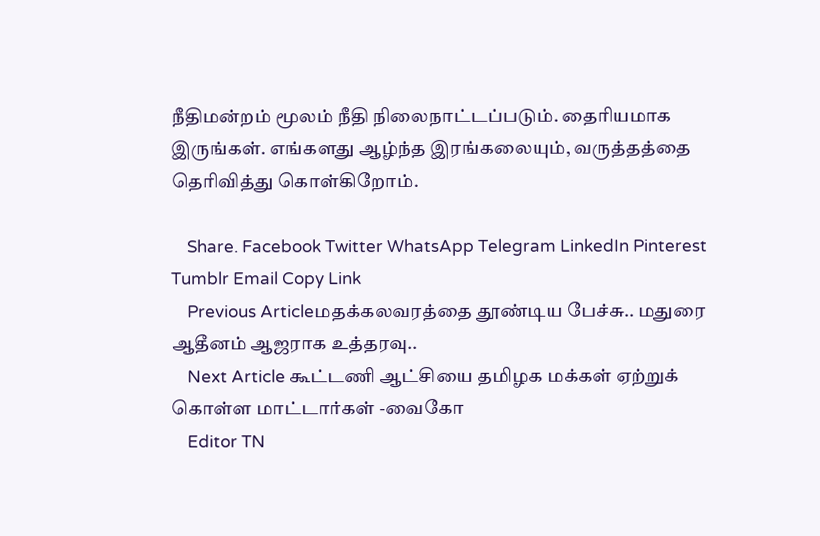நீதிமன்றம் மூலம் நீதி நிலைநாட்டப்படும். தைரியமாக இருங்கள். எங்களது ஆழ்ந்த இரங்கலையும், வருத்தத்தை தெரிவித்து கொள்கிறோம்.

    Share. Facebook Twitter WhatsApp Telegram LinkedIn Pinterest Tumblr Email Copy Link
    Previous Articleமதக்கலவரத்தை தூண்டிய பேச்சு.. மதுரை ஆதீனம் ஆஜராக உத்தரவு..
    Next Article கூட்டணி ஆட்சியை தமிழக மக்கள் ஏற்றுக் கொள்ள மாட்டார்கள் -வைகோ
    Editor TN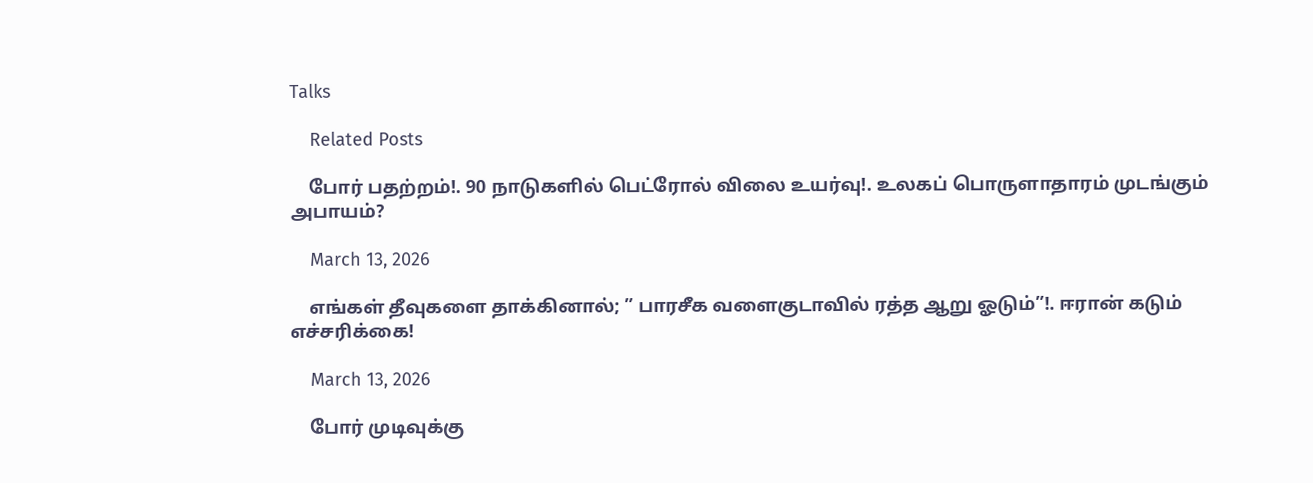Talks

    Related Posts

    போர் பதற்றம்!. 90 நாடுகளில் பெட்ரோல் விலை உயர்வு!. உலகப் பொருளாதாரம் முடங்கும் அபாயம்?

    March 13, 2026

    எங்கள் தீவுகளை தாக்கினால்; ” பாரசீக வளைகுடாவில் ரத்த ஆறு ஓடும்”!. ஈரான் கடும் எச்சரிக்கை!

    March 13, 2026

    போர் முடிவுக்கு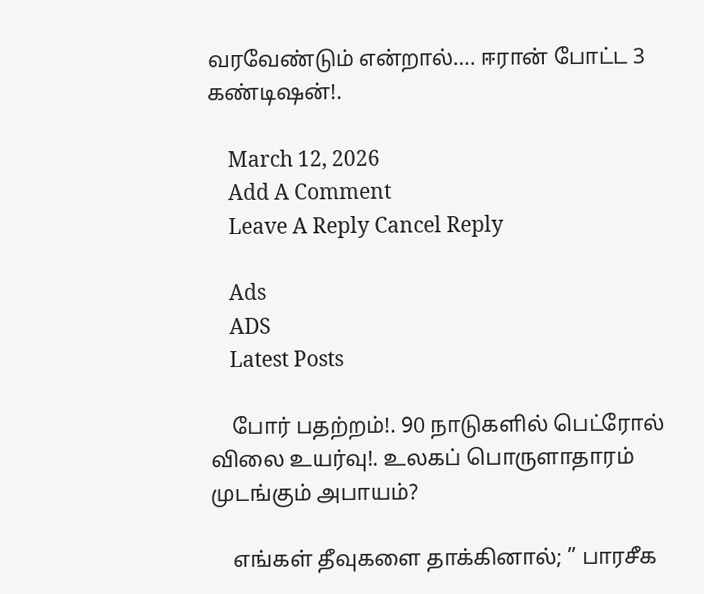வரவேண்டும் என்றால்…. ஈரான் போட்ட 3 கண்டிஷன்!.

    March 12, 2026
    Add A Comment
    Leave A Reply Cancel Reply

    Ads
    ADS
    Latest Posts

    போர் பதற்றம்!. 90 நாடுகளில் பெட்ரோல் விலை உயர்வு!. உலகப் பொருளாதாரம் முடங்கும் அபாயம்?

    எங்கள் தீவுகளை தாக்கினால்; ” பாரசீக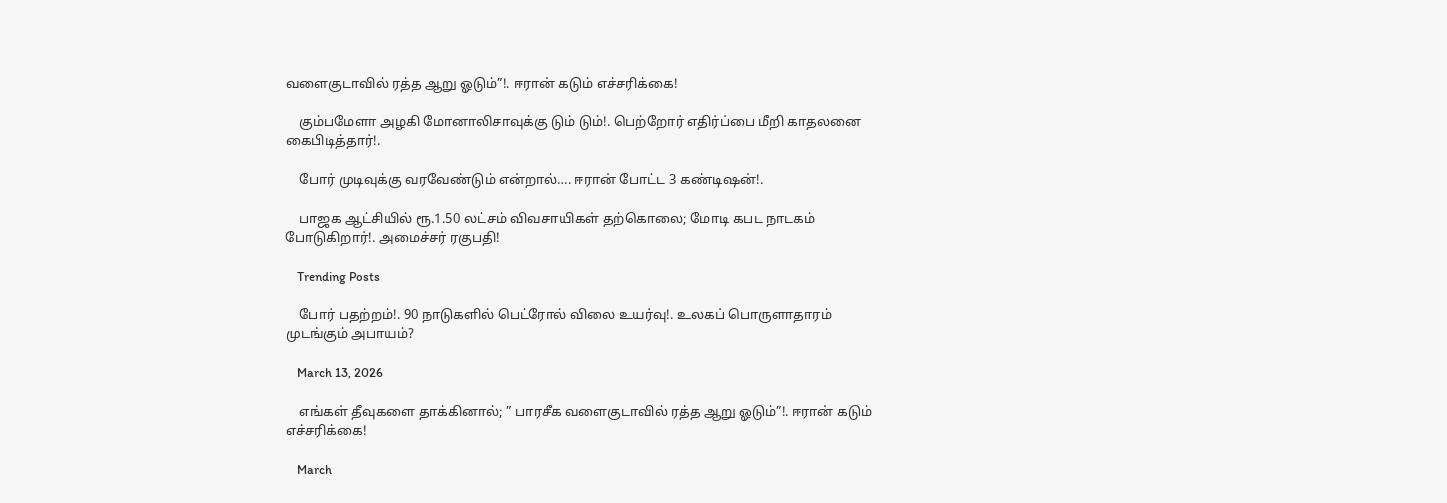வளைகுடாவில் ரத்த ஆறு ஓடும்”!. ஈரான் கடும் எச்சரிக்கை!

    கும்பமேளா அழகி மோனாலிசாவுக்கு டும் டும்!. பெற்றோர் எதிர்ப்பை மீறி காதலனை கைபிடித்தார்!.

    போர் முடிவுக்கு வரவேண்டும் என்றால்…. ஈரான் போட்ட 3 கண்டிஷன்!.

    பாஜக ஆட்சியில் ரூ.1.50 லட்சம் விவசாயிகள் தற்கொலை; மோடி கபட நாடகம் போடுகிறார்!. அமைச்சர் ரகுபதி!

    Trending Posts

    போர் பதற்றம்!. 90 நாடுகளில் பெட்ரோல் விலை உயர்வு!. உலகப் பொருளாதாரம் முடங்கும் அபாயம்?

    March 13, 2026

    எங்கள் தீவுகளை தாக்கினால்; ” பாரசீக வளைகுடாவில் ரத்த ஆறு ஓடும்”!. ஈரான் கடும் எச்சரிக்கை!

    March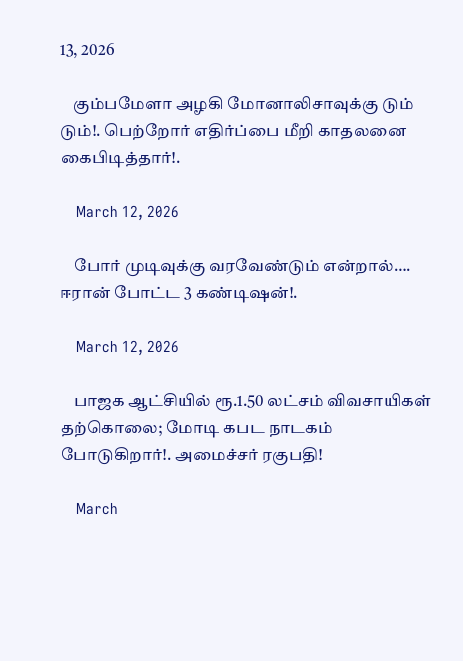13, 2026

    கும்பமேளா அழகி மோனாலிசாவுக்கு டும் டும்!. பெற்றோர் எதிர்ப்பை மீறி காதலனை கைபிடித்தார்!.

    March 12, 2026

    போர் முடிவுக்கு வரவேண்டும் என்றால்…. ஈரான் போட்ட 3 கண்டிஷன்!.

    March 12, 2026

    பாஜக ஆட்சியில் ரூ.1.50 லட்சம் விவசாயிகள் தற்கொலை; மோடி கபட நாடகம் போடுகிறார்!. அமைச்சர் ரகுபதி!

    March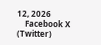12, 2026
    Facebook X (Twitter)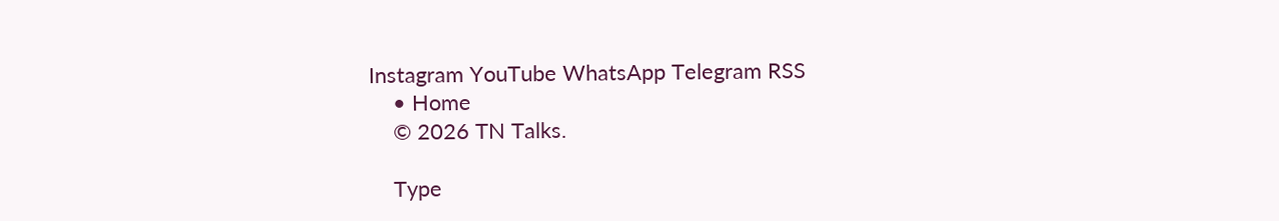Instagram YouTube WhatsApp Telegram RSS
    • Home
    © 2026 TN Talks.

    Type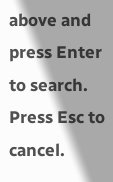above and press Enter to search. Press Esc to cancel.